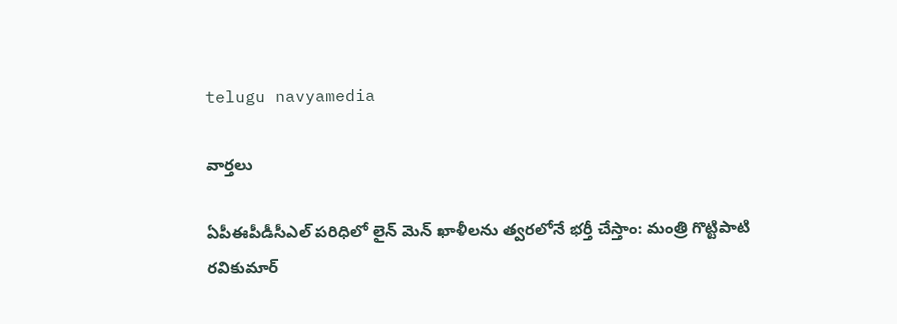telugu navyamedia

వార్తలు

ఏపీఈపీడీసీఎల్ పరిధిలో లైన్ మెన్ ఖాళీలను త్వరలోనే భర్తీ చేస్తాం: మంత్రి గొట్టిపాటి రవికుమార్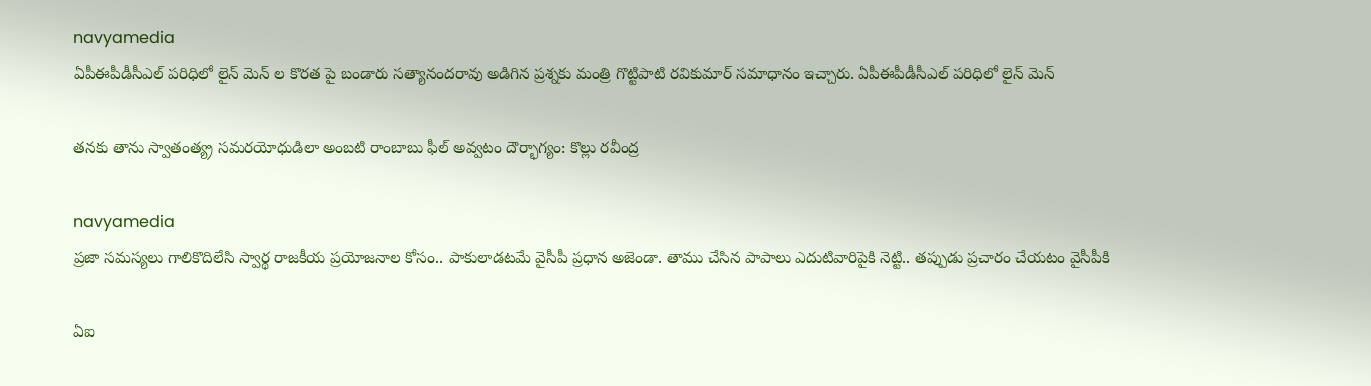navyamedia
ఏపీఈపీడీసీఎల్ పరిధిలో లైన్ మెన్ ల కొరత పై బండారు సత్యానందరావు అడిగిన ప్రశ్నకు మంత్రి గొట్టిపాటి రవికుమార్ సమాధానం ఇచ్చారు. ఏపీఈపీడీసీఎల్ పరిధిలో లైన్ మెన్

తనకు తాను స్వాతంత్య్ర సమరయోధుడిలా అంబటి రాంబాబు ఫీల్ అవ్వటం దౌర్భాగ్యం: కొల్లు రవీంద్ర

navyamedia
ప్రజా సమస్యలు గాలికొదిలేసి స్వార్థ రాజకీయ ప్రయోజనాల కోసం.. పాకులాడటమే వైసీపీ ప్రధాన అజెండా. తాము చేసిన పాపాలు ఎదుటివారిపైకి నెట్టి.. తప్పుడు ప్రచారం చేయటం వైసీపీకి

ఏఐ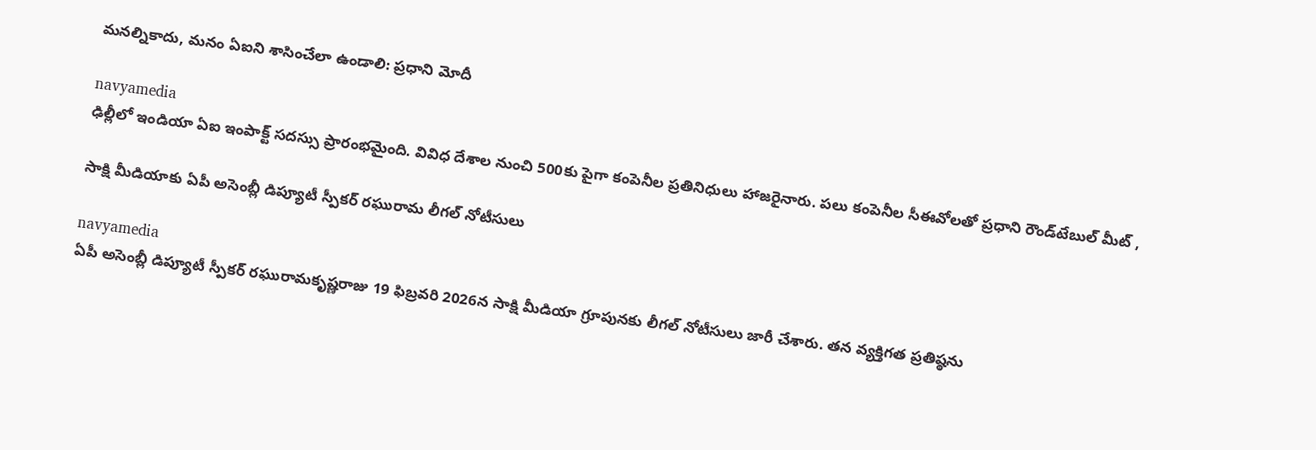మనల్నికాదు, మనం ఏఐని శాసించేలా ఉండాలి: ప్రధాని మోదీ

navyamedia
ఢిల్లీలో ఇండియా ఏఐ ఇంపాక్ట్ సదస్సు ప్రారంభమైంది. వివిధ దేశాల నుంచి 500కు పైగా కంపెనీల ప్రతినిధులు హాజరైనారు. పలు కంపెనీల సీఈవోలతో ప్రధాని రౌండ్‌టేబుల్ మీట్ ,

సాక్షి మీడియాకు ఏపీ అసెంబ్లీ డిప్యూటీ స్పీకర్ రఘురామ లీగల్ నోటీసులు

navyamedia
ఏపీ అసెంబ్లీ డిప్యూటీ స్పీకర్ రఘురామకృష్ణరాజు 19 ఫిబ్రవరి 2026న సాక్షి మీడియా గ్రూపునకు లీగల్ నోటీసులు జారీ చేశారు. తన వ్యక్తిగత ప్రతిష్ఠను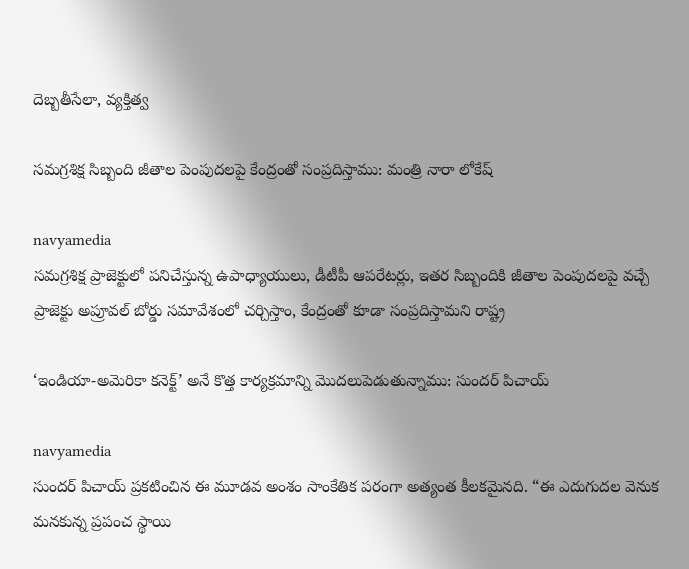దెబ్బతీసేలా, వ్యక్తిత్వ

సమగ్రశిక్ష సిబ్బంది జీతాల పెంపుదలపై కేంద్రంతో సంప్రదిస్తాము: మంత్రి నారా లోకేష్

navyamedia
సమగ్రశిక్ష ప్రాజెక్టులో పనిచేస్తున్న ఉపాధ్యాయులు, డీటీపీ ఆపరేటర్లు, ఇతర సిబ్బందికి జీతాల పెంపుదలపై వచ్చే ప్రాజెక్టు అప్రూవల్ బోర్డు సమావేశంలో చర్చిస్తాం, కేంద్రంతో కూడా సంప్రదిస్తామని రాష్ట్ర

‘ఇండియా-అమెరికా కనెక్ట్’ అనే కొత్త కార్యక్రమాన్ని మొదలుపెడుతున్నాము: సుందర్ పిచాయ్

navyamedia
సుందర్ పిచాయ్ ప్రకటించిన ఈ మూడవ అంశం సాంకేతిక పరంగా అత్యంత కీలకమైనది. “ఈ ఎదుగుదల వెనుక మనకున్న ప్రపంచ స్థాయి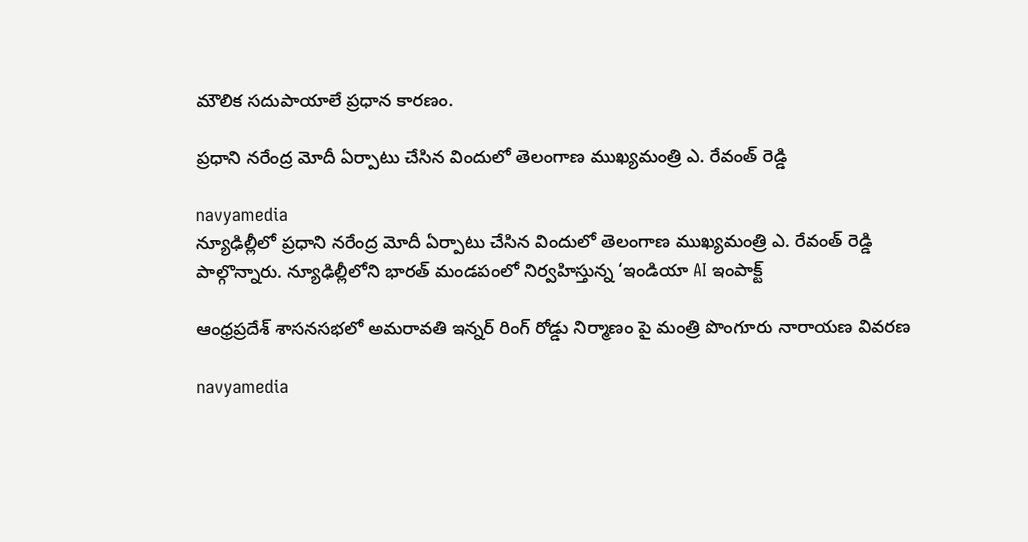మౌలిక సదుపాయాలే ప్రధాన కారణం.

ప్రధాని నరేంద్ర మోదీ ఏర్పాటు చేసిన విందులో తెలంగాణ ముఖ్యమంత్రి ఎ. రేవంత్ రెడ్డి

navyamedia
న్యూఢిల్లీలో ప్రధాని నరేంద్ర మోదీ ఏర్పాటు చేసిన విందులో తెలంగాణ ముఖ్యమంత్రి ఎ. రేవంత్ రెడ్డి పాల్గొన్నారు. న్యూఢిల్లీలోని భారత్ మండపంలో నిర్వహిస్తున్న ‘ఇండియా AI ఇంపాక్ట్

ఆంధ్రప్రదేశ్ శాసనసభలో అమరావతి ఇన్నర్ రింగ్ రోడ్డు నిర్మాణం పై మంత్రి పొంగూరు నారాయణ వివరణ

navyamedia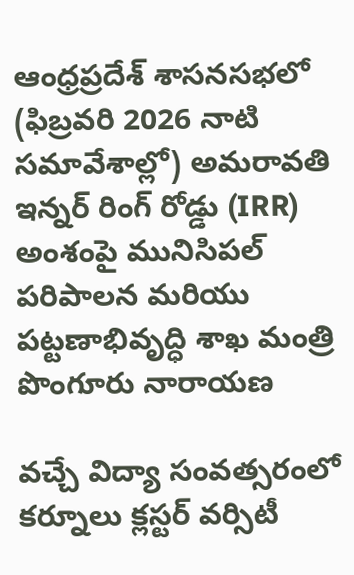ఆంధ్రప్రదేశ్ శాసనసభలో (ఫిబ్రవరి 2026 నాటి సమావేశాల్లో) అమరావతి ఇన్నర్ రింగ్ రోడ్డు (IRR) అంశంపై మునిసిపల్ పరిపాలన మరియు పట్టణాభివృద్ధి శాఖ మంత్రి పొంగూరు నారాయణ

వచ్చే విద్యా సంవత్సరంలో కర్నూలు క్లస్టర్ వర్సిటీ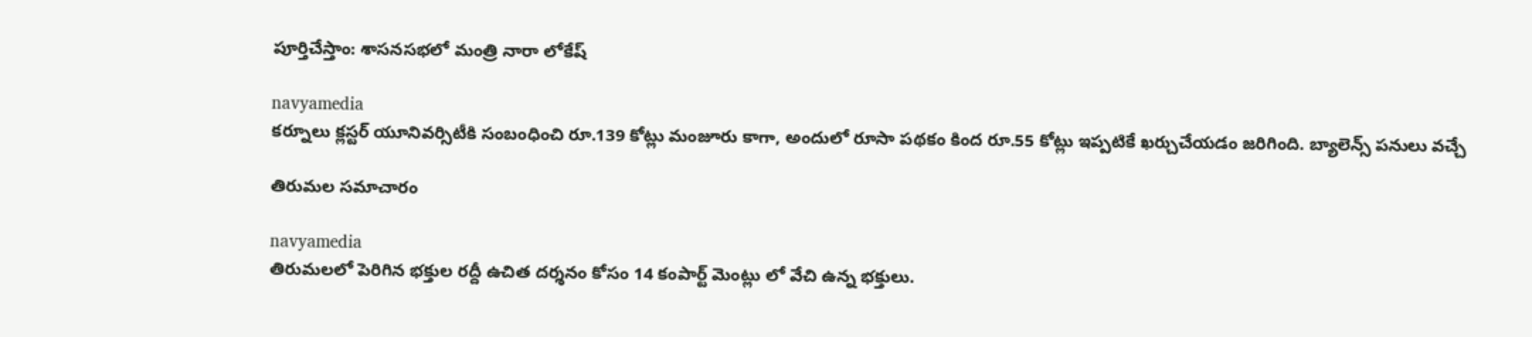పూర్తిచేస్తాం: శాసనసభలో మంత్రి నారా లోకేష్

navyamedia
కర్నూలు క్లస్టర్ యూనివర్సిటీకి సంబంధించి రూ.139 కోట్లు మంజూరు కాగా, అందులో రూసా పథకం కింద రూ.55 కోట్లు ఇప్పటికే ఖర్చుచేయడం జరిగింది. బ్యాలెన్స్ పనులు వచ్చే

తిరుమల సమాచారం

navyamedia
తిరుమలలో పెరిగిన భక్తుల రద్దీ ఉచిత దర్శనం కోసం 14 కంపార్ట్ మెంట్లు లో వేచి ఉన్న భక్తులు.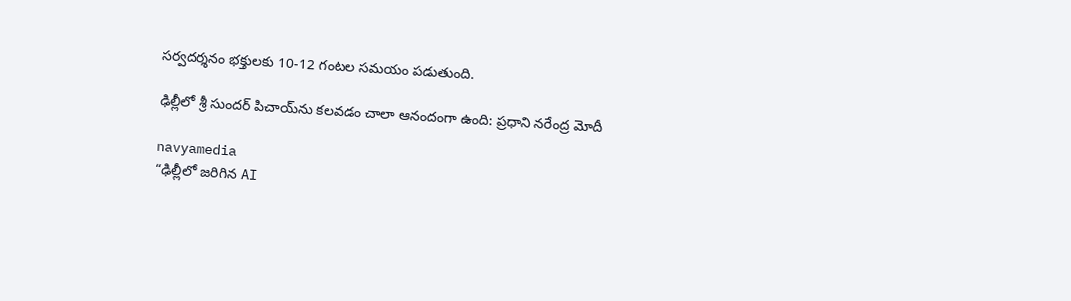సర్వదర్శనం భక్తులకు 10-12 గంటల సమయం పడుతుంది.

ఢిల్లీలో శ్రీ సుందర్ పిచాయ్‌ను కలవడం చాలా ఆనందంగా ఉంది: ప్రధాని నరేంద్ర మోదీ

navyamedia
“ఢిల్లీలో జరిగిన AI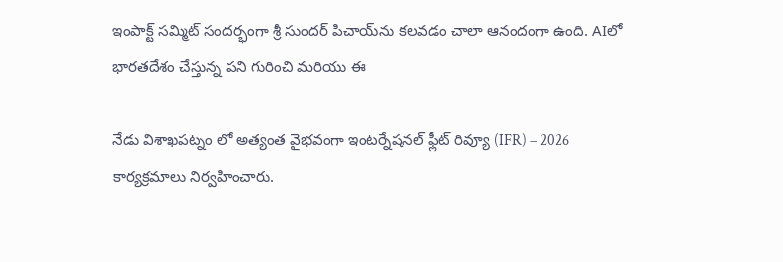ఇంపాక్ట్ సమ్మిట్ సందర్భంగా శ్రీ సుందర్ పిచాయ్‌ను కలవడం చాలా ఆనందంగా ఉంది. AIలో భారతదేశం చేస్తున్న పని గురించి మరియు ఈ

నేడు విశాఖపట్నం లో అత్యంత వైభవంగా ఇంటర్నేషనల్ ఫ్లీట్ రివ్యూ (IFR) – 2026 కార్యక్రమాలు నిర్వహించారు.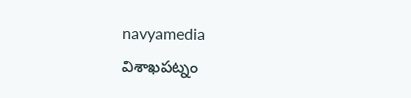navyamedia
విశాఖపట్నం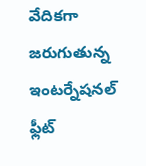వేదికగా జరుగుతున్న ఇంటర్నేషనల్ ఫ్లీట్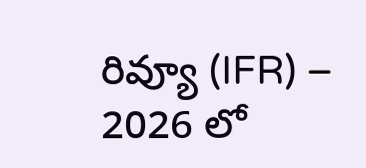రివ్యూ (IFR) – 2026 లో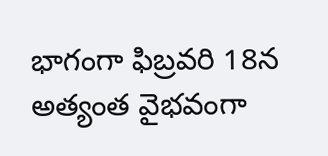భాగంగా ఫిబ్రవరి 18న అత్యంత వైభవంగా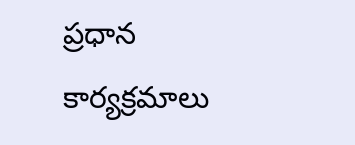ప్రధాన కార్యక్రమాలు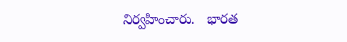నిర్వహించారు.   భారత